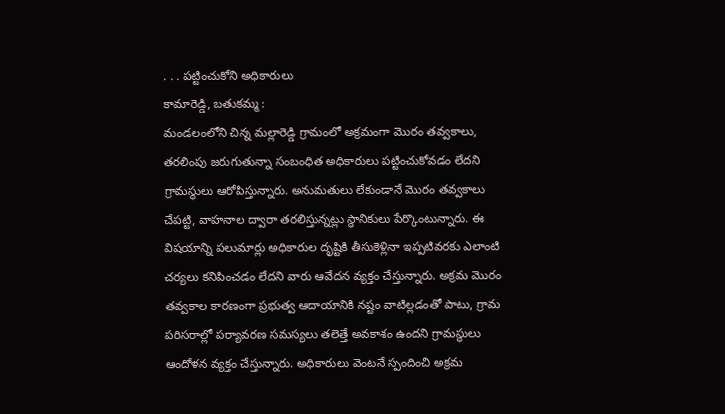. . . పట్టించుకోని అధికారులు
కామారెడ్డి, బతుకమ్మ :
మండలంలోని చిన్న మల్లారెడ్డి గ్రామంలో అక్రమంగా మొరం తవ్వకాలు, తరలింపు జరుగుతున్నా సంబంధిత అధికారులు పట్టించుకోవడం లేదని గ్రామస్థులు ఆరోపిస్తున్నారు. అనుమతులు లేకుండానే మొరం తవ్వకాలు చేపట్టి, వాహనాల ద్వారా తరలిస్తున్నట్లు స్థానికులు పేర్కొంటున్నారు. ఈ విషయాన్ని పలుమార్లు అధికారుల దృష్టికి తీసుకెళ్లినా ఇప్పటివరకు ఎలాంటి చర్యలు కనిపించడం లేదని వారు ఆవేదన వ్యక్తం చేస్తున్నారు. అక్రమ మొరం తవ్వకాల కారణంగా ప్రభుత్వ ఆదాయానికి నష్టం వాటిల్లడంతో పాటు, గ్రామ పరిసరాల్లో పర్యావరణ సమస్యలు తలెత్తే అవకాశం ఉందని గ్రామస్థులు ఆందోళన వ్యక్తం చేస్తున్నారు. అధికారులు వెంటనే స్పందించి అక్రమ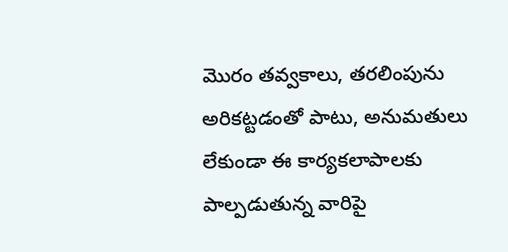మొరం తవ్వకాలు, తరలింపును అరికట్టడంతో పాటు, అనుమతులు లేకుండా ఈ కార్యకలాపాలకు పాల్పడుతున్న వారిపై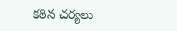కఠిన చర్యలు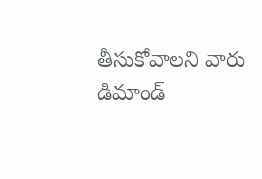తీసుకోవాలని వారు డిమాండ్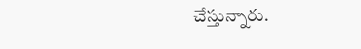చేస్తున్నారు.